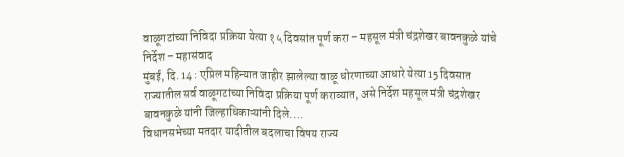वाळूगटांच्या निविदा प्रक्रिया येत्या १५ दिवसांत पूर्ण करा – महसूल मंत्री चंद्रशेखर बावनकुळे यांचे निर्देश – महासंवाद
मुंबई, दि. 14 : एप्रिल महिन्यात जाहीर झालेल्या वाळू धोरणाच्या आधारे येत्या 15 दिवसात राज्यातील सर्व वाळूगटांच्या निविदा प्रक्रिया पूर्ण कराव्यात, असे निर्देश महसूल मंत्री चंद्रशेखर बावनकुळे यांनी जिल्हाधिकाऱ्यांनी दिले.…
विधानसभेच्या मतदार यादीतील बदलाचा विषय राज्य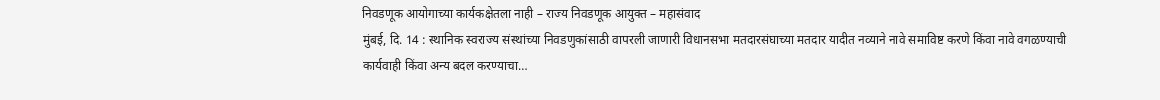निवडणूक आयोगाच्या कार्यकक्षेतला नाही – राज्य निवडणूक आयुक्त – महासंवाद
मुंबई, दि. 14 : स्थानिक स्वराज्य संस्थांच्या निवडणुकांसाठी वापरली जाणारी विधानसभा मतदारसंघाच्या मतदार यादीत नव्याने नावे समाविष्ट करणे किंवा नावे वगळण्याची कार्यवाही किंवा अन्य बदल करण्याचा…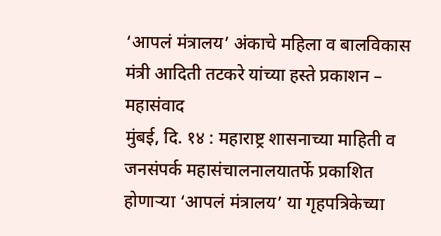‘आपलं मंत्रालय’ अंकाचे महिला व बालविकास मंत्री आदिती तटकरे यांच्या हस्ते प्रकाशन – महासंवाद
मुंबई, दि. १४ : महाराष्ट्र शासनाच्या माहिती व जनसंपर्क महासंचालनालयातर्फे प्रकाशित होणाऱ्या ‘आपलं मंत्रालय’ या गृहपत्रिकेच्या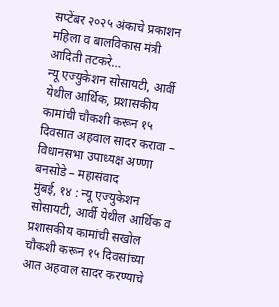सप्टेंबर २०२५ अंकाचे प्रकाशन महिला व बालविकास मंत्री आदिती तटकरे…
न्यू एज्युकेशन सोसायटी, आर्वी येथील आर्थिक, प्रशासकीय कामांची चौकशी करून १५ दिवसात अहवाल सादर करावा – विधानसभा उपाध्यक्ष अण्णा बनसोडे – महासंवाद
मुंबई, १४ : न्यू एज्युकेशन सोसायटी, आर्वी येथील आर्थिक व प्रशासकीय कामांची सखोल चौकशी करून १५ दिवसांच्या आत अहवाल सादर करण्याचे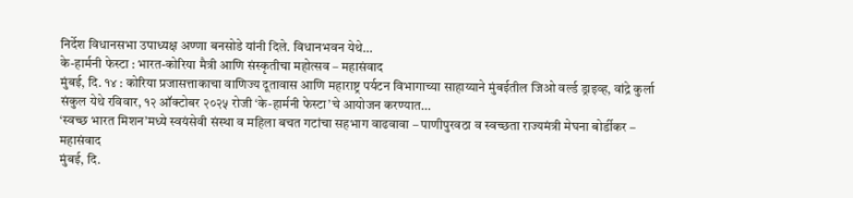निर्देश विधानसभा उपाध्यक्ष अण्णा बनसोडे यांनी दिले. विधानभवन येथे…
के-हार्मनी फेस्टा : भारत-कोरिया मैत्री आणि संस्कृतीचा महोत्सव – महासंवाद
मुंबई, दि. १४ : कोरिया प्रजासत्ताकाचा वाणिज्य दूतावास आणि महाराष्ट्र पर्यटन विभागाच्या साहाय्याने मुंबईतील जिओ वर्ल्ड ड्राइव्ह, वांद्रे कुर्ला संकुल येथे रविवार, १२ ऑक्टोबर २०२५ रोजी ‘के-हार्मनी फेस्टा’चे आयोजन करण्यात…
‘स्वच्छ भारत मिशन’मध्ये स्वयंसेवी संस्था व महिला बचत गटांचा सहभाग वाढवावा – पाणीपुरवठा व स्वच्छता राज्यमंत्री मेघना बोर्डीकर – महासंवाद
मुंबई, दि.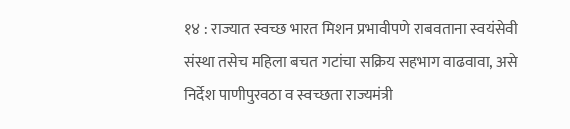१४ : राज्यात स्वच्छ भारत मिशन प्रभावीपणे राबवताना स्वयंसेवी संस्था तसेच महिला बचत गटांचा सक्रिय सहभाग वाढवावा, असे निर्देश पाणीपुरवठा व स्वच्छता राज्यमंत्री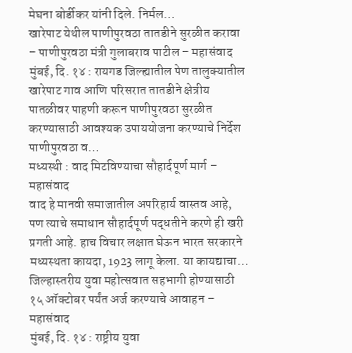मेघना बोर्डीकर यांनी दिले. निर्मल…
खारेपाट येथील पाणीपुरवठा तातडीने सुरळीत करावा – पाणीपुरवठा मंत्री गुलाबराव पाटील – महासंवाद
मुंबई, दि. १४ : रायगड जिल्ह्यातील पेण तालुक्यातील खारेपाट गाव आणि परिसरात तातडीने क्षेत्रीय पातळीवर पाहणी करून पाणीपुरवठा सुरळीत करण्यासाठी आवश्यक उपाययोजना करण्याचे निर्देश पाणीपुरवठा व…
मध्यस्थी : वाद मिटविण्याचा सौहार्दपूर्ण मार्ग – महासंवाद
वाद हे मानवी समाजातील अपरिहार्य वास्तव आहे, पण त्याचे समाधान सौहार्दपूर्ण पद्धतीने करणे ही खरी प्रगती आहे. हाच विचार लक्षात घेऊन भारत सरकारने मध्यस्थता कायदा, 1923 लागू केला. या कायद्याचा…
जिल्हास्तरीय युवा महोत्सवात सहभागी होण्यासाठी १५ ऑक्टोबर पर्यंत अर्ज करण्याचे आवाहन – महासंवाद
मुंबई, दि. १४ : राष्ट्रीय युवा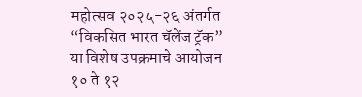महोत्सव २०२५-२६ अंतर्गत “विकसित भारत चॅलेंज ट्रॅक” या विशेष उपक्रमाचे आयोजन १० ते १२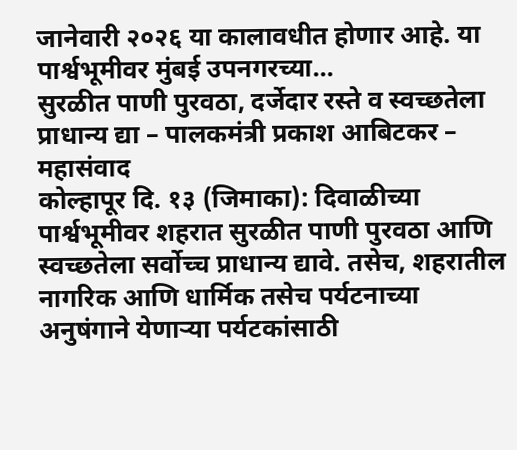जानेवारी २०२६ या कालावधीत होणार आहे. या पार्श्वभूमीवर मुंबई उपनगरच्या…
सुरळीत पाणी पुरवठा, दर्जेदार रस्ते व स्वच्छतेला प्राधान्य द्या – पालकमंत्री प्रकाश आबिटकर – महासंवाद
कोल्हापूर दि. १३ (जिमाका): दिवाळीच्या पार्श्वभूमीवर शहरात सुरळीत पाणी पुरवठा आणि स्वच्छतेला सर्वोच्च प्राधान्य द्यावे. तसेच, शहरातील नागरिक आणि धार्मिक तसेच पर्यटनाच्या अनुषंगाने येणाऱ्या पर्यटकांसाठी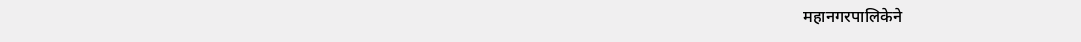महानगरपालिकेने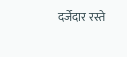दर्जेदार रस्ते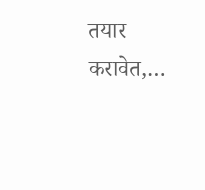तयार करावेत,…